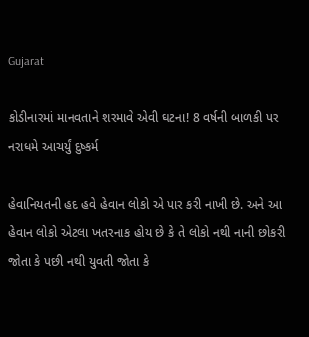Gujarat

કોડીનારમાં માનવતાને શરમાવે એવી ઘટના! 8 વર્ષની બાળકી પર નરાધમે આચર્યું દુષ્કર્મ

હેવાનિયતની હદ હવે હેવાન લોકો એ પાર કરી નાખી છે. અને આ હેવાન લોકો એટલા ખતરનાક હોય છે કે તે લોકો નથી નાની છોકરી જોતા કે પછી નથી યુવતી જોતા કે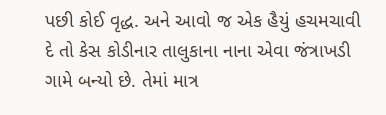પછી કોઈ વૃદ્ધ. અને આવો જ એક હૈયું હચમચાવી દે તો કેસ કોડીનાર તાલુકાના નાના એવા જંત્રાખડી ગામે બન્યો છે. તેમાં માત્ર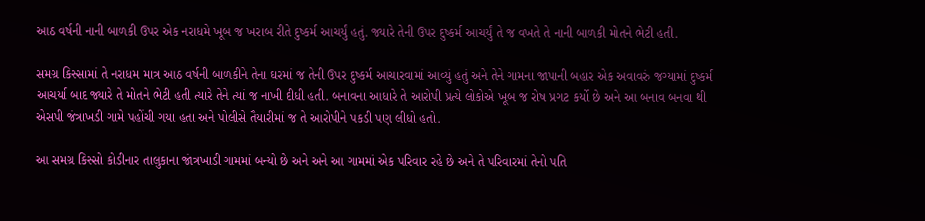આઠ વર્ષની નાની બાળકી ઉપર એક નરાધમે ખૂબ જ ખરાબ રીતે દુષ્કર્મ આચર્યું હતું. જ્યારે તેની ઉપર દુષ્કર્મ આચર્યું તે જ વખતે તે નાની બાળકી મોતને ભેટી હતી.

સમગ્ર કિસ્સામાં તે નરાધમ માત્ર આઠ વર્ષની બાળકીને તેના ઘરમાં જ તેની ઉપર દુષ્કર્મ આચારવામાં આવ્યું હતું અને તેને ગામના જાપાની બહાર એક અવાવરું જગ્યામાં દુષ્કર્મ આચર્યા બાદ જ્યારે તે મોતને ભેટી હતી ત્યારે તેને ત્યાં જ નાખી દીધી હતી. બનાવના આધારે તે આરોપી પ્રત્યે લોકોએ ખૂબ જ રોષ પ્રગટ કર્યો છે અને આ બનાવ બનવા થી એસપી જંત્રાખડી ગામે પહોંચી ગયા હતા અને પોલીસે તૈયારીમાં જ તે આરોપીને પકડી પણ લીધો હતો.

આ સમગ્ર કિસ્સો કોડીનાર તાલુકાના જાંત્રખાડી ગામમાં બન્યો છે અને અને આ ગામમાં એક પરિવાર રહે છે અને તે પરિવારમાં તેનો પતિ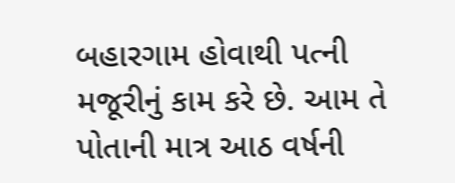બહારગામ હોવાથી પત્ની મજૂરીનું કામ કરે છે. આમ તે પોતાની માત્ર આઠ વર્ષની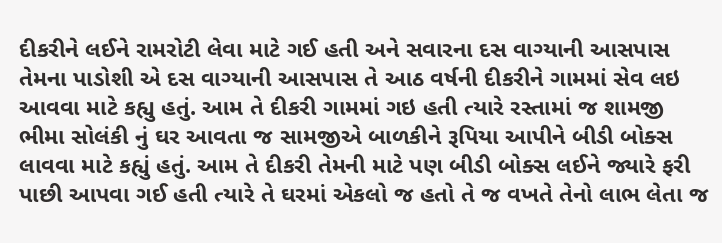દીકરીને લઈને રામરોટી લેવા માટે ગઈ હતી અને સવારના દસ વાગ્યાની આસપાસ તેમના પાડોશી એ દસ વાગ્યાની આસપાસ તે આઠ વર્ષની દીકરીને ગામમાં સેવ લઇ આવવા માટે કહ્યુ હતું. આમ તે દીકરી ગામમાં ગઇ હતી ત્યારે રસ્તામાં જ શામજી ભીમા સોલંકી નું ઘર આવતા જ સામજીએ બાળકીને રૂપિયા આપીને બીડી બોક્સ લાવવા માટે કહ્યું હતું. આમ તે દીકરી તેમની માટે પણ બીડી બોક્સ લઈને જ્યારે ફરી પાછી આપવા ગઈ હતી ત્યારે તે ઘરમાં એકલો જ હતો તે જ વખતે તેનો લાભ લેતા જ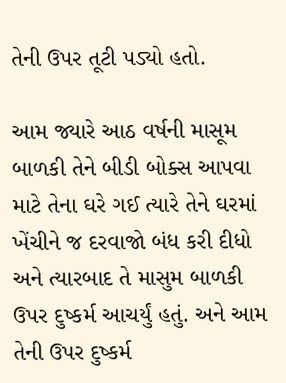તેની ઉપર તૂટી પડ્યો હતો.

આમ જ્યારે આઠ વર્ષની માસૂમ બાળકી તેને બીડી બોક્સ આપવા માટે તેના ઘરે ગઈ ત્યારે તેને ઘરમાં ખેંચીને જ દરવાજો બંધ કરી દીધો અને ત્યારબાદ તે માસુમ બાળકી ઉપર દુષ્કર્મ આચર્યું હતું. અને આમ તેની ઉપર દુષ્કર્મ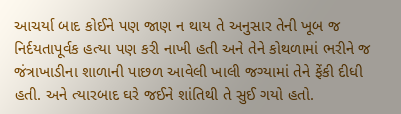આચર્યા બાદ કોઈને પણ જાણ ન થાય તે અનુસાર તેની ખૂબ જ નિર્દયતાપૂર્વક હત્યા પણ કરી નાખી હતી અને તેને કોથળામાં ભરીને જ જંત્રાખાડીના શાળાની પાછળ આવેલી ખાલી જગ્યામાં તેને ફેંકી દીધી હતી. અને ત્યારબાદ ઘરે જઈને શાંતિથી તે સુઈ ગયો હતો.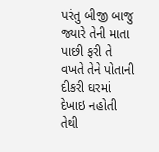પરંતુ બીજી બાજુ જ્યારે તેની માતા પાછી ફરી તે વખતે તેને પોતાની દીકરી ઘરમાં દેખાઇ નહોતી તેથી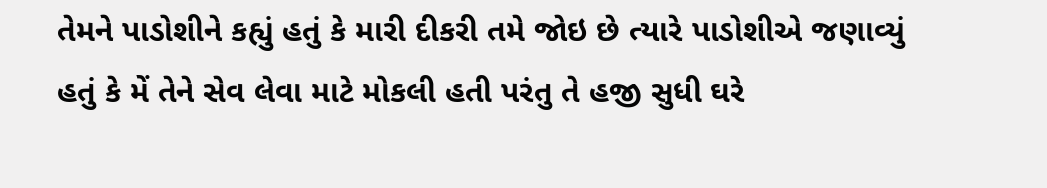તેમને પાડોશીને કહ્યું હતું કે મારી દીકરી તમે જોઇ છે ત્યારે પાડોશીએ જણાવ્યું હતું કે મેં તેને સેવ લેવા માટે મોકલી હતી પરંતુ તે હજી સુધી ઘરે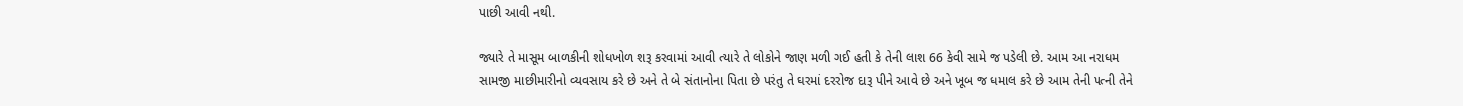પાછી આવી નથી.

જ્યારે તે માસૂમ બાળકીની શોધખોળ શરૂ કરવામાં આવી ત્યારે તે લોકોને જાણ મળી ગઈ હતી કે તેની લાશ 66 કેવી સામે જ પડેલી છે. આમ આ નરાધમ સામજી માછીમારીનો વ્યવસાય કરે છે અને તે બે સંતાનોના પિતા છે પરંતુ તે ઘરમાં દરરોજ દારૂ પીને આવે છે અને ખૂબ જ ધમાલ કરે છે આમ તેની પત્ની તેને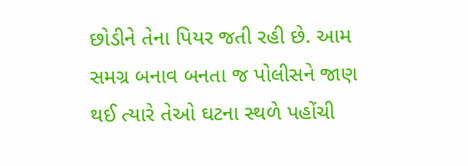છોડીને તેના પિયર જતી રહી છે. આમ સમગ્ર બનાવ બનતા જ પોલીસને જાણ થઈ ત્યારે તેઓ ઘટના સ્થળે પહોંચી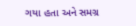ગયા હતા અને સમગ્ર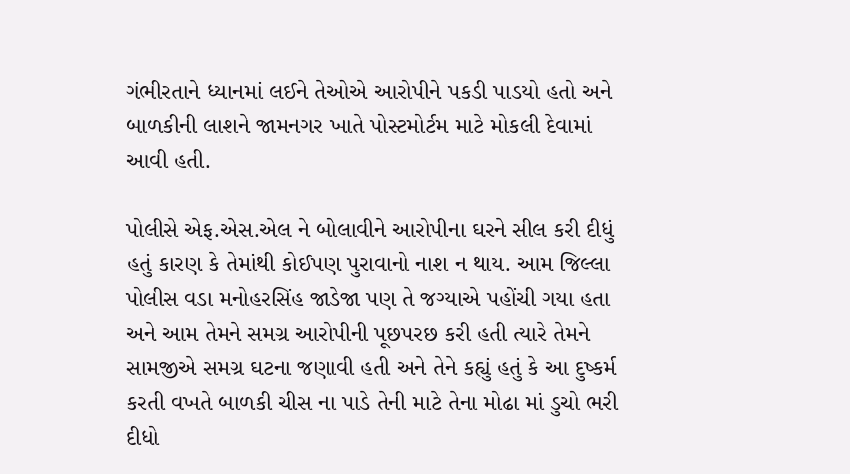ગંભીરતાને ધ્યાનમાં લઈને તેઓએ આરોપીને પકડી પાડયો હતો અને બાળકીની લાશને જામનગર ખાતે પોસ્ટમોર્ટમ માટે મોકલી દેવામાં આવી હતી.

પોલીસે એફ.એસ.એલ ને બોલાવીને આરોપીના ઘરને સીલ કરી દીધું હતું કારણ કે તેમાંથી કોઈપણ પુરાવાનો નાશ ન થાય. આમ જિલ્લા પોલીસ વડા મનોહરસિંહ જાડેજા પણ તે જગ્યાએ પહોંચી ગયા હતા અને આમ તેમને સમગ્ર આરોપીની પૂછપરછ કરી હતી ત્યારે તેમને સામજીએ સમગ્ર ઘટના જણાવી હતી અને તેને કહ્યું હતું કે આ દુષ્કર્મ કરતી વખતે બાળકી ચીસ ના પાડે તેની માટે તેના મોઢા માં ડુચો ભરી દીધો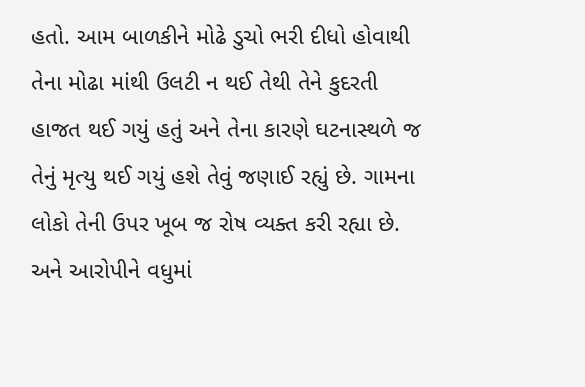હતો. આમ બાળકીને મોઢે ડુચો ભરી દીધો હોવાથી તેના મોઢા માંથી ઉલટી ન થઈ તેથી તેને કુદરતી હાજત થઈ ગયું હતું અને તેના કારણે ઘટનાસ્થળે જ તેનું મૃત્યુ થઈ ગયું હશે તેવું જણાઈ રહ્યું છે. ગામના લોકો તેની ઉપર ખૂબ જ રોષ વ્યક્ત કરી રહ્યા છે. અને આરોપીને વધુમાં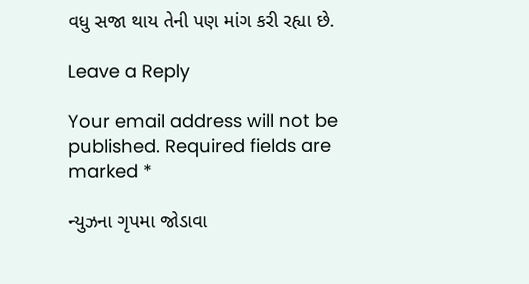વધુ સજા થાય તેની પણ માંગ કરી રહ્યા છે.

Leave a Reply

Your email address will not be published. Required fields are marked *

ન્યુઝના ગૃપમા જોડાવા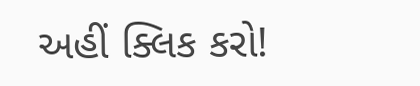અહીં ક્લિક કરો!